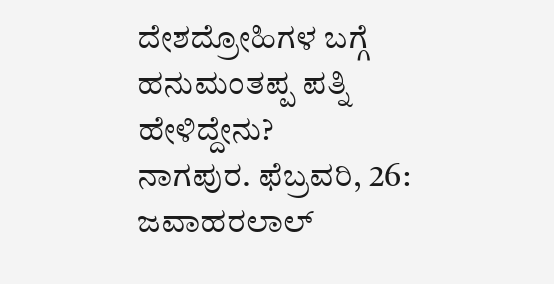ದೇಶದ್ರೋಹಿಗಳ ಬಗ್ಗೆ ಹನುಮಂತಪ್ಪ ಪತ್ನಿ ಹೇಳಿದ್ದೇನು?
ನಾಗಪುರ. ಫೆಬ್ರವರಿ, 26: ಜವಾಹರಲಾಲ್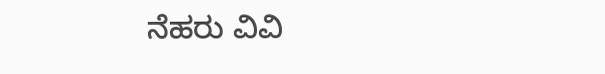ನೆಹರು ವಿವಿ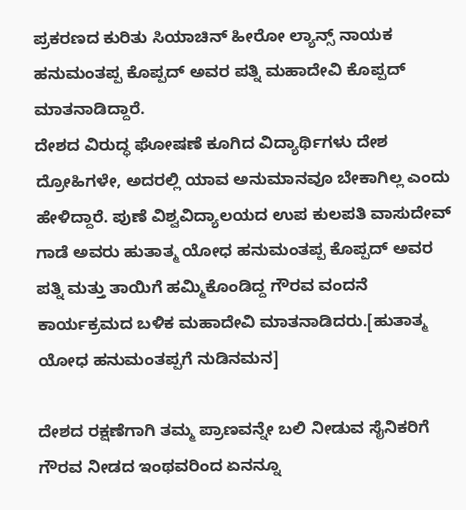ಪ್ರಕರಣದ ಕುರಿತು ಸಿಯಾಚಿನ್ ಹೀರೋ ಲ್ಯಾನ್ಸ್ ನಾಯಕ ಹನುಮಂತಪ್ಪ ಕೊಪ್ಪದ್ ಅವರ ಪತ್ನಿ ಮಹಾದೇವಿ ಕೊಪ್ಪದ್ ಮಾತನಾಡಿದ್ದಾರೆ.
ದೇಶದ ವಿರುದ್ಧ ಘೋಷಣೆ ಕೂಗಿದ ವಿದ್ಯಾರ್ಥಿಗಳು ದೇಶ ದ್ರೋಹಿಗಳೇ, ಅದರಲ್ಲಿ ಯಾವ ಅನುಮಾನವೂ ಬೇಕಾಗಿಲ್ಲ ಎಂದು ಹೇಳಿದ್ದಾರೆ. ಪುಣೆ ವಿಶ್ವವಿದ್ಯಾಲಯದ ಉಪ ಕುಲಪತಿ ವಾಸುದೇವ್ ಗಾಡೆ ಅವರು ಹುತಾತ್ಮ ಯೋಧ ಹನುಮಂತಪ್ಪ ಕೊಪ್ಪದ್ ಅವರ ಪತ್ನಿ ಮತ್ತು ತಾಯಿಗೆ ಹಮ್ಮಿಕೊಂಡಿದ್ದ ಗೌರವ ವಂದನೆ ಕಾರ್ಯಕ್ರಮದ ಬಳಿಕ ಮಹಾದೇವಿ ಮಾತನಾಡಿದರು.[ಹುತಾತ್ಮ ಯೋಧ ಹನುಮಂತಪ್ಪಗೆ ನುಡಿನಮನ]

ದೇಶದ ರಕ್ಷಣೆಗಾಗಿ ತಮ್ಮ ಪ್ರಾಣವನ್ನೇ ಬಲಿ ನೀಡುವ ಸೈನಿಕರಿಗೆ ಗೌರವ ನೀಡದ ಇಂಥವರಿಂದ ಏನನ್ನೂ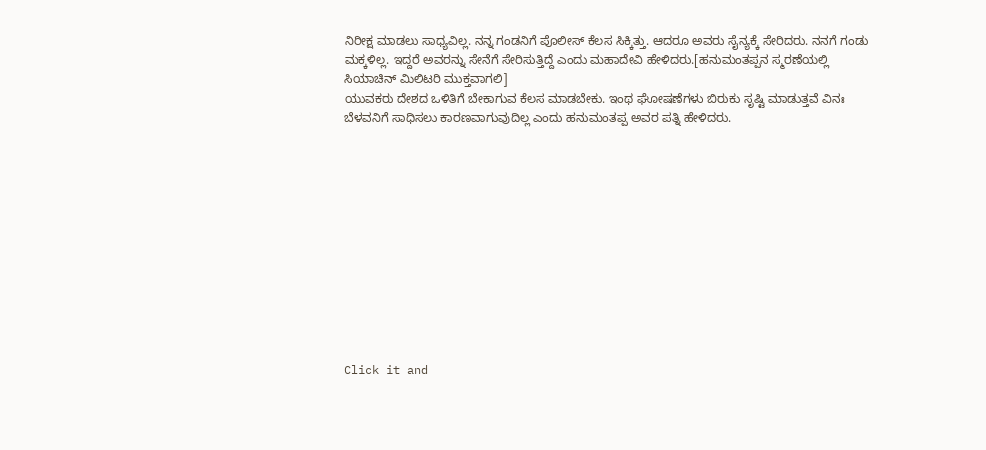ನಿರೀಕ್ಷ ಮಾಡಲು ಸಾಧ್ಯವಿಲ್ಲ. ನನ್ನ ಗಂಡನಿಗೆ ಪೊಲೀಸ್ ಕೆಲಸ ಸಿಕ್ಕಿತ್ತು. ಆದರೂ ಅವರು ಸೈನ್ಯಕ್ಕೆ ಸೇರಿದರು. ನನಗೆ ಗಂಡು ಮಕ್ಕಳಿಲ್ಲ. ಇದ್ದರೆ ಅವರನ್ನು ಸೇನೆಗೆ ಸೇರಿಸುತ್ತಿದ್ದೆ ಎಂದು ಮಹಾದೇವಿ ಹೇಳಿದರು.[ಹನುಮಂತಪ್ಪನ ಸ್ಮರಣೆಯಲ್ಲಿ ಸಿಯಾಚಿನ್ ಮಿಲಿಟರಿ ಮುಕ್ತವಾಗಲಿ]
ಯುವಕರು ದೇಶದ ಒಳಿತಿಗೆ ಬೇಕಾಗುವ ಕೆಲಸ ಮಾಡಬೇಕು. ಇಂಥ ಘೋಷಣೆಗಳು ಬಿರುಕು ಸೃಷ್ಟಿ ಮಾಡುತ್ತವೆ ವಿನಃ ಬೆಳವನಿಗೆ ಸಾಧಿಸಲು ಕಾರಣವಾಗುವುದಿಲ್ಲ ಎಂದು ಹನುಮಂತಪ್ಪ ಅವರ ಪತ್ನಿ ಹೇಳಿದರು.












Click it and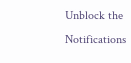Unblock the Notifications